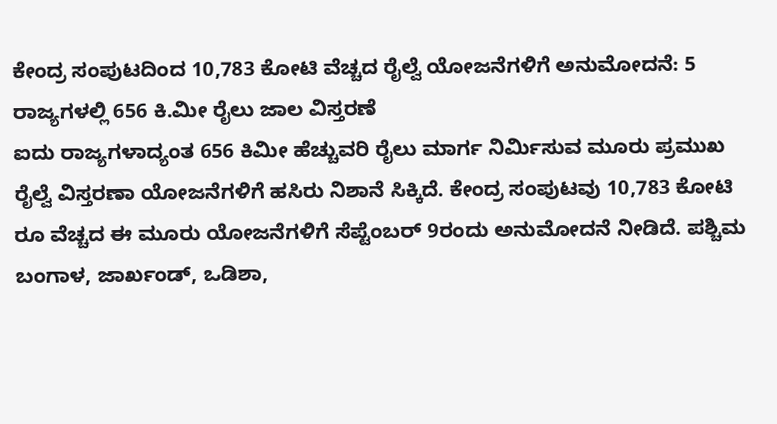ಕೇಂದ್ರ ಸಂಪುಟದಿಂದ 10,783 ಕೋಟಿ ವೆಚ್ಚದ ರೈಲ್ವೆ ಯೋಜನೆಗಳಿಗೆ ಅನುಮೋದನೆ: 5 ರಾಜ್ಯಗಳಲ್ಲಿ 656 ಕಿ.ಮೀ ರೈಲು ಜಾಲ ವಿಸ್ತರಣೆ
ಐದು ರಾಜ್ಯಗಳಾದ್ಯಂತ 656 ಕಿಮೀ ಹೆಚ್ಚುವರಿ ರೈಲು ಮಾರ್ಗ ನಿರ್ಮಿಸುವ ಮೂರು ಪ್ರಮುಖ ರೈಲ್ವೆ ವಿಸ್ತರಣಾ ಯೋಜನೆಗಳಿಗೆ ಹಸಿರು ನಿಶಾನೆ ಸಿಕ್ಕಿದೆ. ಕೇಂದ್ರ ಸಂಪುಟವು 10,783 ಕೋಟಿ ರೂ ವೆಚ್ಚದ ಈ ಮೂರು ಯೋಜನೆಗಳಿಗೆ ಸೆಪ್ಟೆಂಬರ್ 9ರಂದು ಅನುಮೋದನೆ ನೀಡಿದೆ. ಪಶ್ಚಿಮ ಬಂಗಾಳ, ಜಾರ್ಖಂಡ್, ಒಡಿಶಾ,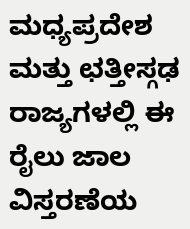ಮಧ್ಯಪ್ರದೇಶ ಮತ್ತು ಛತ್ತೀಸ್ಗಢ ರಾಜ್ಯಗಳಲ್ಲಿ ಈ ರೈಲು ಜಾಲ ವಿಸ್ತರಣೆಯ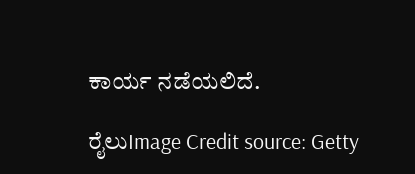ಕಾರ್ಯ ನಡೆಯಲಿದೆ.

ರೈಲುImage Credit source: Getty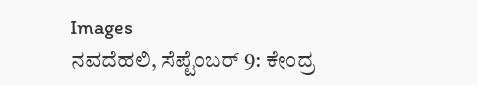Images
ನವದೆಹಲಿ, ಸೆಪ್ಟೆಂಬರ್ 9: ಕೇಂದ್ರ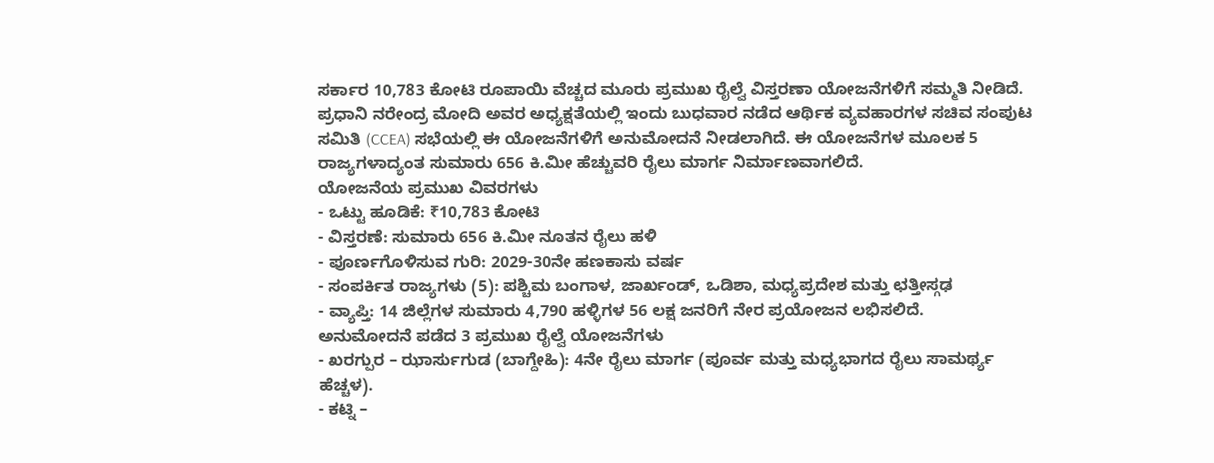ಸರ್ಕಾರ 10,783 ಕೋಟಿ ರೂಪಾಯಿ ವೆಚ್ಚದ ಮೂರು ಪ್ರಮುಖ ರೈಲ್ವೆ ವಿಸ್ತರಣಾ ಯೋಜನೆಗಳಿಗೆ ಸಮ್ಮತಿ ನೀಡಿದೆ. ಪ್ರಧಾನಿ ನರೇಂದ್ರ ಮೋದಿ ಅವರ ಅಧ್ಯಕ್ಷತೆಯಲ್ಲಿ ಇಂದು ಬುಧವಾರ ನಡೆದ ಆರ್ಥಿಕ ವ್ಯವಹಾರಗಳ ಸಚಿವ ಸಂಪುಟ ಸಮಿತಿ (CCEA) ಸಭೆಯಲ್ಲಿ ಈ ಯೋಜನೆಗಳಿಗೆ ಅನುಮೋದನೆ ನೀಡಲಾಗಿದೆ. ಈ ಯೋಜನೆಗಳ ಮೂಲಕ 5 ರಾಜ್ಯಗಳಾದ್ಯಂತ ಸುಮಾರು 656 ಕಿ.ಮೀ ಹೆಚ್ಚುವರಿ ರೈಲು ಮಾರ್ಗ ನಿರ್ಮಾಣವಾಗಲಿದೆ.
ಯೋಜನೆಯ ಪ್ರಮುಖ ವಿವರಗಳು
- ಒಟ್ಟು ಹೂಡಿಕೆ: ₹10,783 ಕೋಟಿ
- ವಿಸ್ತರಣೆ: ಸುಮಾರು 656 ಕಿ.ಮೀ ನೂತನ ರೈಲು ಹಳಿ
- ಪೂರ್ಣಗೊಳಿಸುವ ಗುರಿ: 2029-30ನೇ ಹಣಕಾಸು ವರ್ಷ
- ಸಂಪರ್ಕಿತ ರಾಜ್ಯಗಳು (5): ಪಶ್ಚಿಮ ಬಂಗಾಳ, ಜಾರ್ಖಂಡ್, ಒಡಿಶಾ, ಮಧ್ಯಪ್ರದೇಶ ಮತ್ತು ಛತ್ತೀಸ್ಗಢ
- ವ್ಯಾಪ್ತಿ: 14 ಜಿಲ್ಲೆಗಳ ಸುಮಾರು 4,790 ಹಳ್ಳಿಗಳ 56 ಲಕ್ಷ ಜನರಿಗೆ ನೇರ ಪ್ರಯೋಜನ ಲಭಿಸಲಿದೆ.
ಅನುಮೋದನೆ ಪಡೆದ 3 ಪ್ರಮುಖ ರೈಲ್ವೆ ಯೋಜನೆಗಳು
- ಖರಗ್ಪುರ – ಝಾರ್ಸುಗುಡ (ಬಾಗ್ದೇಹಿ): 4ನೇ ರೈಲು ಮಾರ್ಗ (ಪೂರ್ವ ಮತ್ತು ಮಧ್ಯಭಾಗದ ರೈಲು ಸಾಮರ್ಥ್ಯ ಹೆಚ್ಚಳ).
- ಕಟ್ನಿ –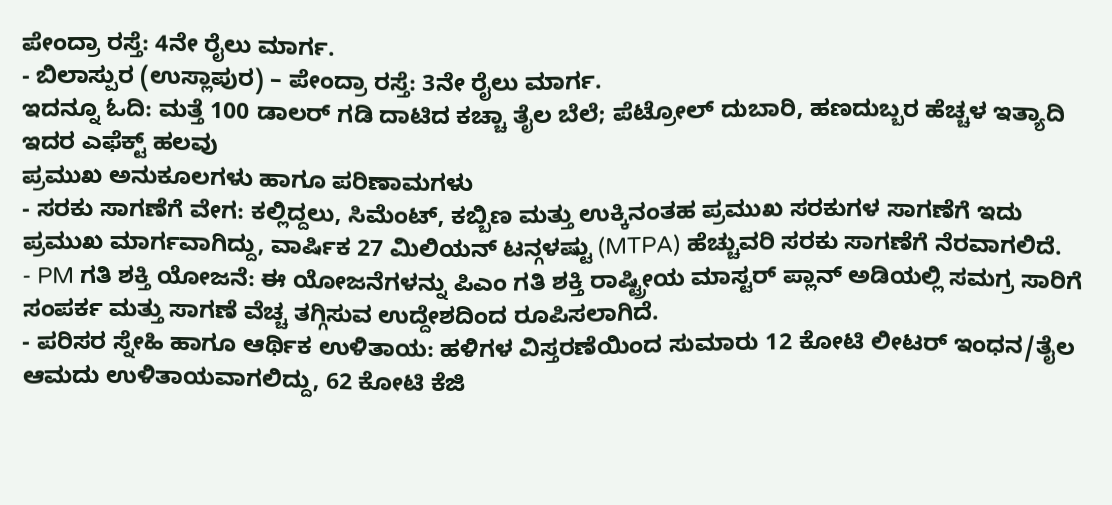ಪೇಂದ್ರಾ ರಸ್ತೆ: 4ನೇ ರೈಲು ಮಾರ್ಗ.
- ಬಿಲಾಸ್ಪುರ (ಉಸ್ಲಾಪುರ) – ಪೇಂದ್ರಾ ರಸ್ತೆ: 3ನೇ ರೈಲು ಮಾರ್ಗ.
ಇದನ್ನೂ ಓದಿ: ಮತ್ತೆ 100 ಡಾಲರ್ ಗಡಿ ದಾಟಿದ ಕಚ್ಚಾ ತೈಲ ಬೆಲೆ; ಪೆಟ್ರೋಲ್ ದುಬಾರಿ, ಹಣದುಬ್ಬರ ಹೆಚ್ಚಳ ಇತ್ಯಾದಿ ಇದರ ಎಫೆಕ್ಟ್ ಹಲವು
ಪ್ರಮುಖ ಅನುಕೂಲಗಳು ಹಾಗೂ ಪರಿಣಾಮಗಳು
- ಸರಕು ಸಾಗಣೆಗೆ ವೇಗ: ಕಲ್ಲಿದ್ದಲು, ಸಿಮೆಂಟ್, ಕಬ್ಬಿಣ ಮತ್ತು ಉಕ್ಕಿನಂತಹ ಪ್ರಮುಖ ಸರಕುಗಳ ಸಾಗಣೆಗೆ ಇದು ಪ್ರಮುಖ ಮಾರ್ಗವಾಗಿದ್ದು, ವಾರ್ಷಿಕ 27 ಮಿಲಿಯನ್ ಟನ್ಗಳಷ್ಟು (MTPA) ಹೆಚ್ಚುವರಿ ಸರಕು ಸಾಗಣೆಗೆ ನೆರವಾಗಲಿದೆ.
- PM ಗತಿ ಶಕ್ತಿ ಯೋಜನೆ: ಈ ಯೋಜನೆಗಳನ್ನು ಪಿಎಂ ಗತಿ ಶಕ್ತಿ ರಾಷ್ಟ್ರೀಯ ಮಾಸ್ಟರ್ ಪ್ಲಾನ್ ಅಡಿಯಲ್ಲಿ ಸಮಗ್ರ ಸಾರಿಗೆ ಸಂಪರ್ಕ ಮತ್ತು ಸಾಗಣೆ ವೆಚ್ಚ ತಗ್ಗಿಸುವ ಉದ್ದೇಶದಿಂದ ರೂಪಿಸಲಾಗಿದೆ.
- ಪರಿಸರ ಸ್ನೇಹಿ ಹಾಗೂ ಆರ್ಥಿಕ ಉಳಿತಾಯ: ಹಳಿಗಳ ವಿಸ್ತರಣೆಯಿಂದ ಸುಮಾರು 12 ಕೋಟಿ ಲೀಟರ್ ಇಂಧನ/ತೈಲ ಆಮದು ಉಳಿತಾಯವಾಗಲಿದ್ದು, 62 ಕೋಟಿ ಕೆಜಿ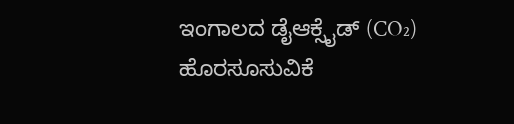ಇಂಗಾಲದ ಡೈಆಕ್ಸೈಡ್ (CO₂) ಹೊರಸೂಸುವಿಕೆ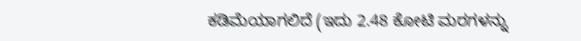ಕಡಿಮೆಯಾಗಲಿದೆ (ಇದು 2.48 ಕೋಟಿ ಮರಗಳನ್ನು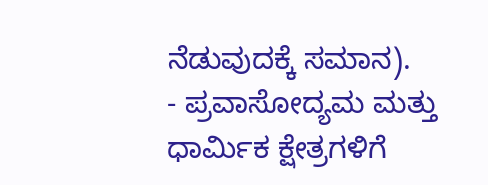ನೆಡುವುದಕ್ಕೆ ಸಮಾನ).
- ಪ್ರವಾಸೋದ್ಯಮ ಮತ್ತು ಧಾರ್ಮಿಕ ಕ್ಷೇತ್ರಗಳಿಗೆ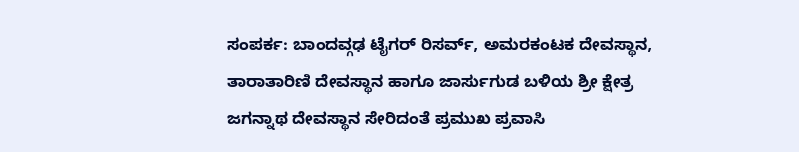ಸಂಪರ್ಕ: ಬಾಂದವ್ಗಢ ಟೈಗರ್ ರಿಸರ್ವ್, ಅಮರಕಂಟಕ ದೇವಸ್ಥಾನ, ತಾರಾತಾರಿಣಿ ದೇವಸ್ಥಾನ ಹಾಗೂ ಜಾರ್ಸುಗುಡ ಬಳಿಯ ಶ್ರೀ ಕ್ಷೇತ್ರ ಜಗನ್ನಾಥ ದೇವಸ್ಥಾನ ಸೇರಿದಂತೆ ಪ್ರಮುಖ ಪ್ರವಾಸಿ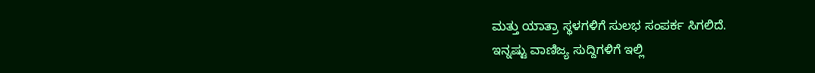ಮತ್ತು ಯಾತ್ರಾ ಸ್ಥಳಗಳಿಗೆ ಸುಲಭ ಸಂಪರ್ಕ ಸಿಗಲಿದೆ.
ಇನ್ನಷ್ಟು ವಾಣಿಜ್ಯ ಸುದ್ದಿಗಳಿಗೆ ಇಲ್ಲಿ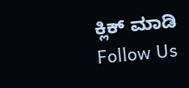ಕ್ಲಿಕ್ ಮಾಡಿ
Follow Us